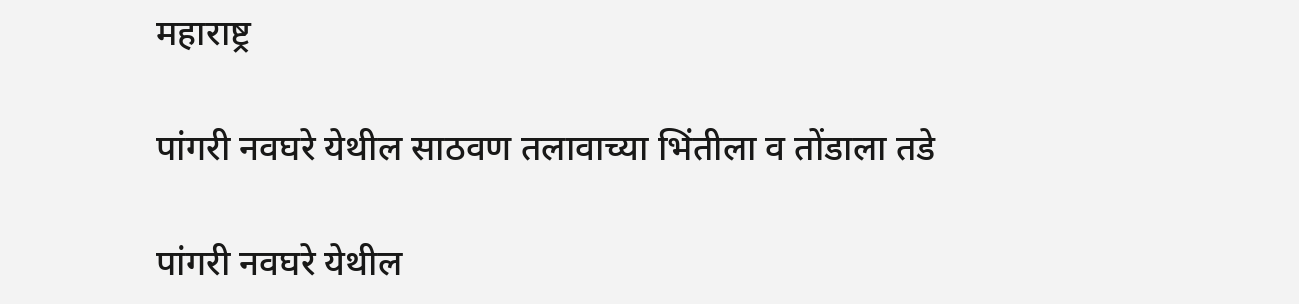महाराष्ट्र

पांगरी नवघरे येथील साठवण तलावाच्या भिंतीला व तोंडाला तडे

पांगरी नवघरे येथील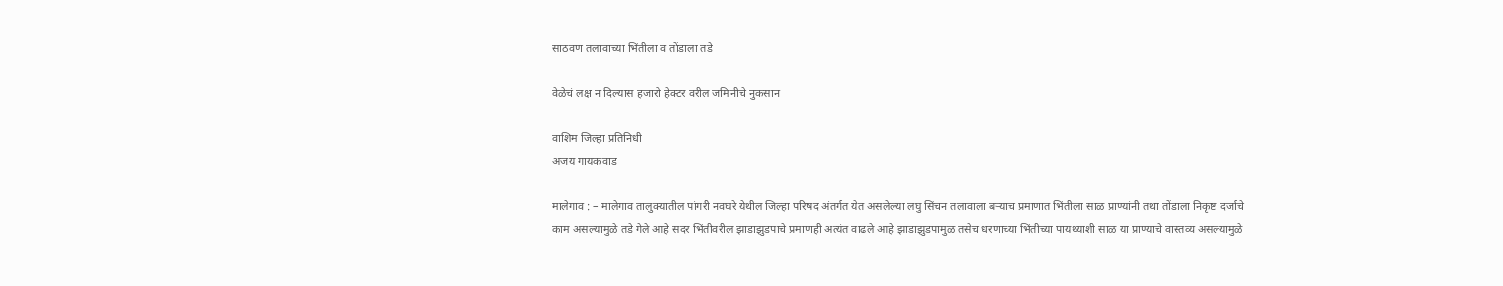साठवण तलावाच्या भिंतीला व तोंडाला तडे

वेळेचं लक्ष न दिल्यास हजारो हेक्टर वरील जमिनीचे नुकसान

वाशिम जिल्हा प्रतिनिधी
अजय गायकवाड

मालेगाव : – मालेगाव तालुक्यातील पांगरी नवघरे येथील जिल्हा परिषद अंतर्गत येत असलेल्या लघु सिंचन तलावाला बऱ्याच प्रमाणात भिंतीला साळ प्राण्यांनी तथा तोंडाला निकृष्ट दर्जाचे काम असल्यामुळे तडे गेले आहे सदर भिंतीवरील झाडाझुडपाचे प्रमाणही अत्यंत वाढले आहे झाडाझुडपामुळ तसेच धरणाच्या भिंतीच्या पायथ्याशी साळ या प्राण्याचे वास्तव्य असल्यामुळे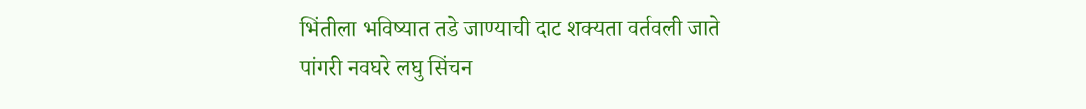भिंतीला भविष्यात तडे जाण्याची दाट शक्यता वर्तवली जाते
पांगरी नवघरे लघु सिंचन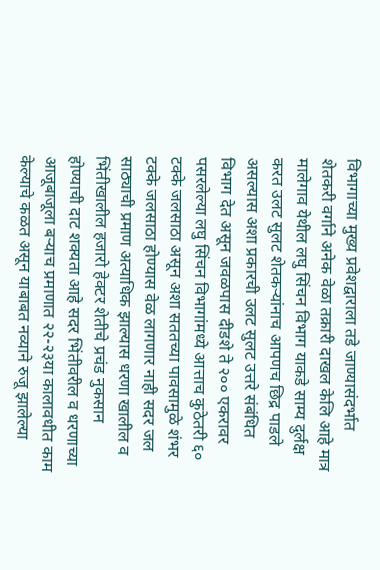विभागाच्या मुख्य प्रवेशद्वाराला तडे जाण्यासंदर्भात शेतकरी वर्गाने अनेक वेळा तक्रारी दाखल केलि आहे मात्र मालेगाव येथील लघु सिंचन विभाग याकडे साम्य दुर्लक्ष करत उलट सुलट शेतकऱ्यांनाच आपणच छिद्र पाडले असल्यास अशा प्रकारची उलट सुलट उत्तरे संबंधित विभाग देत असून जवळपास दीडशे ते २०० एकरावर पसरलेल्या लघु सिंचन विभागांमध्ये आत्ताच कुठेतरी ६० टक्के जलसाठा असून अशा सततच्या पावसामुळे शंभर टक्के जलसाठा होण्यास वेळ लागणार नाही सदर जल साठ्याची प्रमाण अत्याधिक झाल्यास धरणा खालील व भिंतीखालील हजारो हेक्टर शेतीचे प्रचंड नुकसान होण्याची दाट शक्यता आहे सदर भिंतीवरील व धरणाच्या आजूबाजूला बऱ्याच प्रमाणात २२-२३या कालावधीत काम केल्याचे कळत असून याबाबत नव्याने रुजू झालेल्या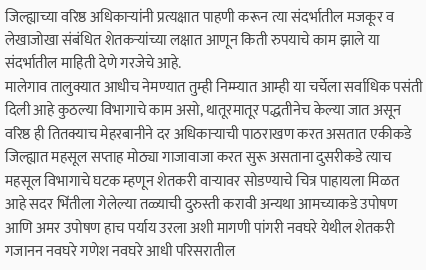जिल्ह्याच्या वरिष्ठ अधिकाऱ्यांनी प्रत्यक्षात पाहणी करून त्या संदर्भातील मजकूर व लेखाजोखा संबंधित शेतकऱ्यांच्या लक्षात आणून किती रुपयाचे काम झाले या संदर्भातील माहिती देणे गरजेचे आहे.
मालेगाव तालुक्यात आधीच नेमण्यात तुम्ही निम्म्यात आम्ही या चर्चेला सर्वाधिक पसंती दिली आहे कुठल्या विभागाचे काम असो, थातूरमातूर पद्धतीनेच केल्या जात असून वरिष्ठ ही तितक्याच मेहरबानीने दर अधिकार्‍याची पाठराखण करत असतात एकीकडे जिल्ह्यात महसूल सप्ताह मोठ्या गाजावाजा करत सुरू असताना दुसरीकडे त्याच महसूल विभागाचे घटक म्हणून शेतकरी वाऱ्यावर सोडण्याचे चित्र पाहायला मिळत आहे सदर भिंतीला गेलेल्या तळ्याची दुरुस्ती करावी अन्यथा आमच्याकडे उपोषण आणि अमर उपोषण हाच पर्याय उरला अशी मागणी पांगरी नवघरे येथील शेतकरी गजानन नवघरे गणेश नवघरे आधी परिसरातील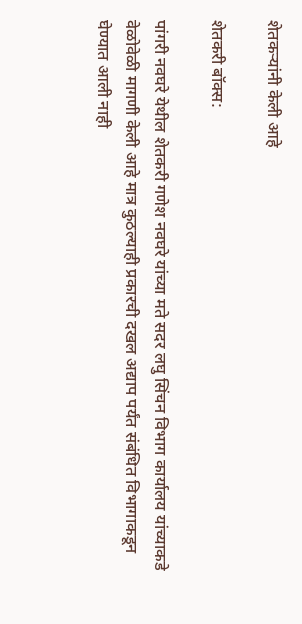शेतकऱ्यांनी केली आहे

शेतकरी बॉक्स:

पांगरी नवघरे येथील शेतकरी गणेश नवघरे यांच्या मते सदर लघु सिंचन विभाग कार्यालय यांच्याकडे वेळोवेळी मागणी केली आहे मात्र कुठल्याही प्रकारची दखल अद्याप पर्यंत संबंधित विभागाकडून घेण्यात आली नाही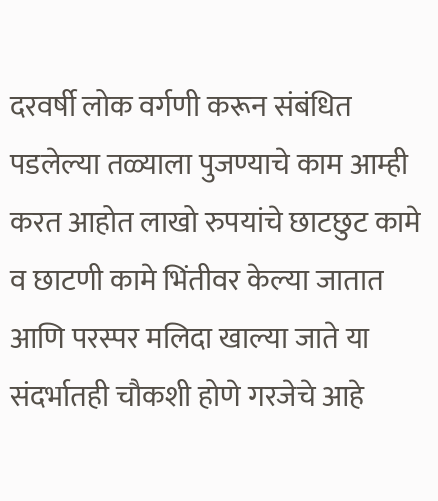दरवर्षी लोक वर्गणी करून संबंधित पडलेल्या तळ्याला पुजण्याचे काम आम्ही करत आहोत लाखो रुपयांचे छाटछुट कामे व छाटणी कामे भिंतीवर केल्या जातात आणि परस्पर मलिदा खाल्या जाते या संदर्भातही चौकशी होणे गरजेचे आहे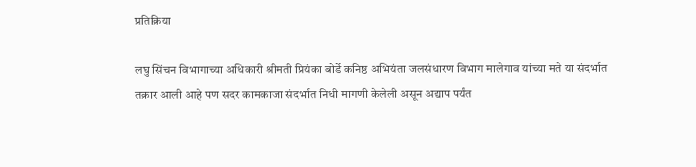प्रतिक्रिया

लघु सिंचन विभागाच्या अधिकारी श्रीमती प्रियंका बोर्डे कनिष्ठ अभियंता जलसंधारण विभाग मालेगाव यांच्या मते या संदर्भात तक्रार आली आहे पण सदर कामकाजा संदर्भात निधी मागणी केलेली असून अद्याप पर्यंत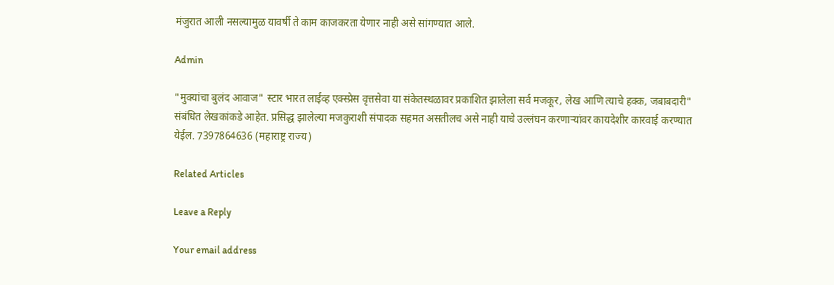मंजुरात आली नसल्यामुळ यावर्षी ते काम काजकरता येणार नाही असे सांगण्यात आले.

Admin

"मुक्यांचा बुलंद आवाज" स्टार भारत लाईव्ह एक्स्प्रेस वृत्तसेवा या संकेतस्थळावर प्रकाशित झालेला सर्व मजकूर, लेख आणि त्याचे हक्क, जबाबदारी" संबंधित लेखकांकडे आहेत. प्रसिद्ध झालेल्या मजकुराशी संपादक सहमत असतीलच असे नाही याचे उल्लंघन करणाऱ्यांवर कायदेशीर कारवाई करण्यात येईल. 7397864636 (महाराष्ट्र राज्य)

Related Articles

Leave a Reply

Your email address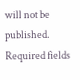will not be published. Required fields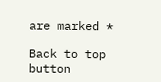are marked *

Back to top button